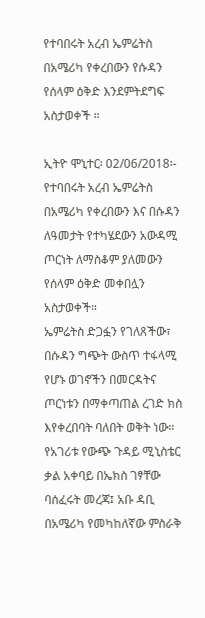የተባበሩት አረብ ኤምሬትስ በአሜሪካ የቀረበውን የሱዳን የሰላም ዕቅድ እንደምትደግፍ አስታወቀች ።

ኢትዮ ሞኒተር፡ 02/06/2018፡- የተባበሩት አረብ ኤምሬትስ በአሜሪካ የቀረበውን እና በሱዳን ለዓመታት የተካሄደውን አውዳሚ ጦርነት ለማስቆም ያለመውን የሰላም ዕቅድ መቀበሏን አስታወቀች።
ኤምሬትስ ድጋፏን የገለጸችው፣ በሱዳን ግጭት ውስጥ ተፋላሚ የሆኑ ወገኖችን በመርዳትና ጦርነቱን በማቀጣጠል ረገድ ክስ እየቀረበባት ባለበት ወቅት ነው።
የአገሪቱ የውጭ ጉዳይ ሚኒስቴር ቃል አቀባይ በኤክስ ገፃቸው ባሰፈሩት መረጃ፤ አቡ ዳቢ በአሜሪካ የመካከለኛው ምስራቅ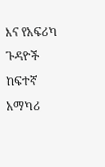እና የአፍሪካ ጉዳዮች ከፍተኛ አማካሪ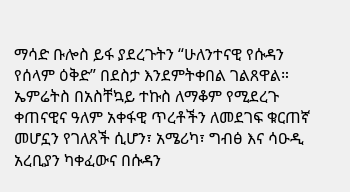ማሳድ ቡሎስ ይፋ ያደረጉትን “ሁለንተናዊ የሱዳን የሰላም ዕቅድ” በደስታ እንደምትቀበል ገልጸዋል።
ኤምሬትስ በአስቸኳይ ተኩስ ለማቆም የሚደረጉ ቀጠናዊና ዓለም አቀፋዊ ጥረቶችን ለመደገፍ ቁርጠኛ መሆኗን የገለጸች ሲሆን፣ አሜሪካ፣ ግብፅ እና ሳዑዲ አረቢያን ካቀፈውና በሱዳን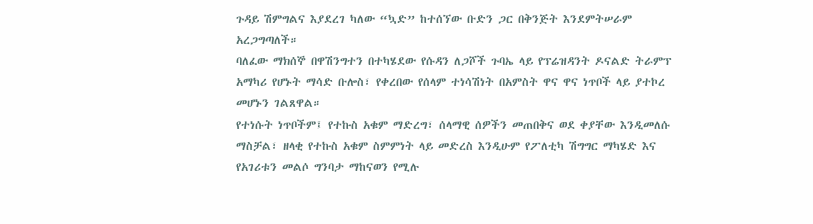ጉዳይ ሽምግልና እያደረገ ካለው “ኳድ” ከተሰኘው ቡድን ጋር በቅንጅት እንደምትሠራም አረጋግጣለች።
ባለፈው ማክሰኞ በዋሽንግተን በተካሄደው የሱዳን ለጋሾች ጉባኤ ላይ የፕሬዝዳንት ዶናልድ ትራምፕ አማካሪ የሆኑት ማሳድ ቡሎስ፣ የቀረበው የሰላም ተነሳሽነት በአምስት ዋና ዋና ነጥቦች ላይ ያተኮረ መሆኑን ገልጸዋል።
የተነሱት ነጥቦችም፤ የተኩስ አቁም ማድረግ፣ ሰላማዊ ሰዎችን መጠበቅና ወደ ቀያቸው እንዲመለሱ ማስቻል፣ ዘላቂ የተኩስ አቁም ስምምነት ላይ መድረስ እንዲሁም የፖለቲካ ሽግግር ማካሄድ እና የአገሪቱን መልሶ ግንባታ ማከናወን የሚሉ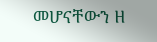መሆናቸውን ዘ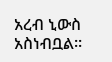አረብ ኒውስ አስነብቧል።